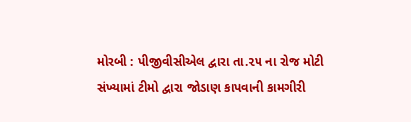મોરબી : પીજીવીસીએલ દ્વારા તા.૨૫ ના રોજ મોટી સંખ્યામાં ટીમો દ્વારા જોડાણ કાપવાની કામગીરી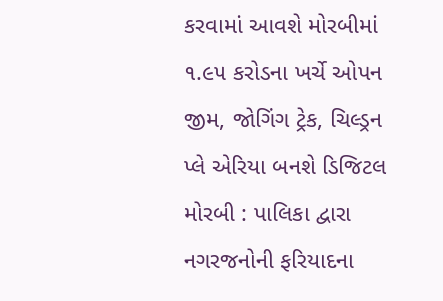કરવામાં આવશે મોરબીમાં ૧.૯૫ કરોડના ખર્ચે ઓપન જીમ, જોગિંગ ટ્રેક, ચિલ્ડ્રન પ્લે એરિયા બનશે ડિજિટલ મોરબી : પાલિકા દ્વારા નગરજનોની ફરિયાદના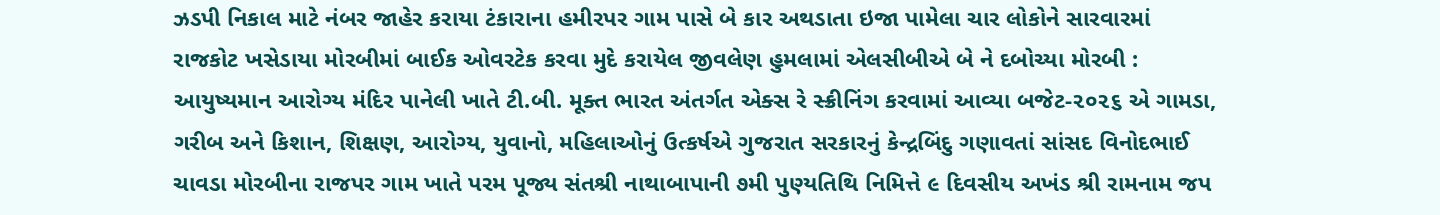ઝડપી નિકાલ માટે નંબર જાહેર કરાયા ટંકારાના હમીરપર ગામ પાસે બે કાર અથડાતા ઇજા પામેલા ચાર લોકોને સારવારમાં રાજકોટ ખસેડાયા મોરબીમાં બાઈક ઓવરટેક કરવા મુદે કરાયેલ જીવલેણ હુમલામાં એલસીબીએ બે ને દબોચ્યા મોરબી : આયુષ્યમાન આરોગ્ય મંદિર પાનેલી ખાતે ટી.બી. મૂક્ત ભારત અંતર્ગત એક્સ રે સ્ક્રીનિંગ કરવામાં આવ્યા બજેટ-૨૦૨૬ એ ગામડા, ગરીબ અને કિશાન, શિક્ષણ, આરોગ્ય, યુવાનો, મહિલાઓનું ઉત્કર્ષએ ગુજરાત સરકારનું કેન્દ્રબિંદુ ગણાવતાં સાંસદ વિનોદભાઈ ચાવડા મોરબીના રાજપર ગામ ખાતે પરમ પૂજ્ય સંતશ્રી નાથાબાપાની ૭મી પુણ્યતિથિ નિમિત્તે ૯ દિવસીય અખંડ શ્રી રામનામ જપ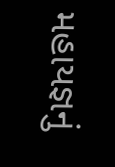મહાયજ્ઞનું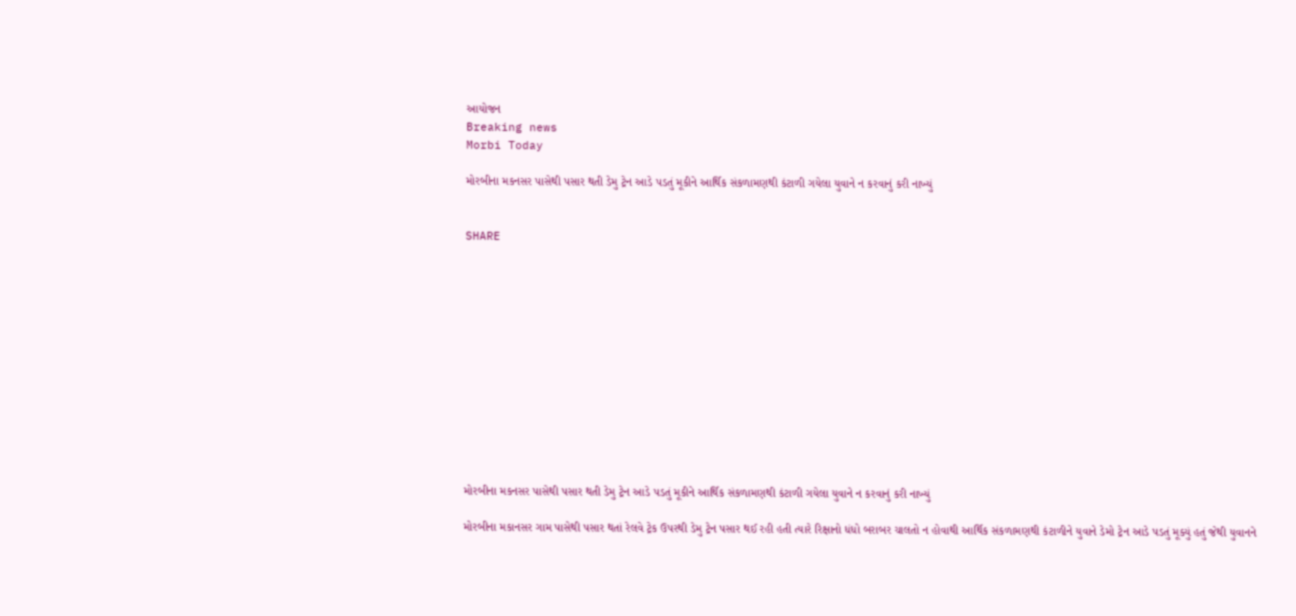આયોજન
Breaking news
Morbi Today

મોરબીના મકનસર પાસેથી પસાર થતી ડેમુ ટ્રેન આડે પડતું મૂકીને આર્થિક સંકળામણથી કંટાળી ગયેલા યુવાને ન કરવાનું કરી નાખ્યું


SHARE













મોરબીના મકનસર પાસેથી પસાર થતી ડેમુ ટ્રેન આડે પડતું મૂકીને આર્થિક સંકળામણથી કંટાળી ગયેલા યુવાને ન કરવાનું કરી નાખ્યું

મોરબીના મકાનસર ગામ પાસેથી પસાર થતાં રેલવે ટ્રેક ઉપરથી ડેમુ ટ્રેન પસાર થઈ રહી હતી ત્યારે રિક્ષાનો ધંધો બરાબર ચાલતો ન હોવાથી આર્થિક સંકળામણથી કંટાળીને યુવાને ડેમો ટ્રેન આડે પડતું મૂક્યું હતું જેથી યુવાનને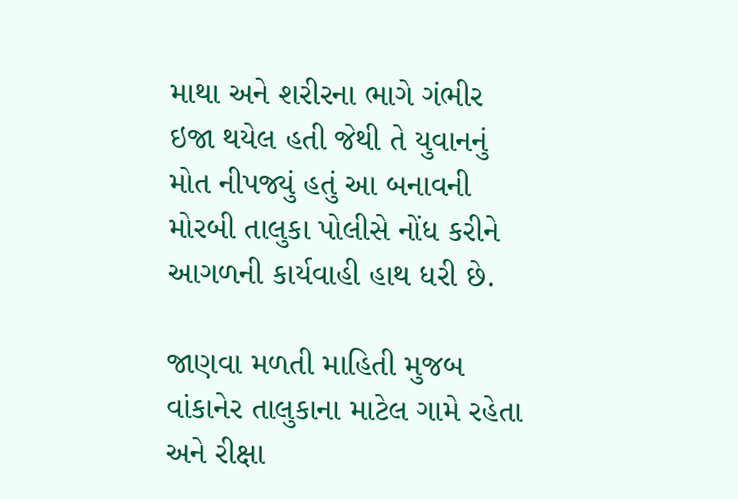માથા અને શરીરના ભાગે ગંભીર ઇજા થયેલ હતી જેથી તે યુવાનનું મોત નીપજ્યું હતું આ બનાવની મોરબી તાલુકા પોલીસે નોંધ કરીને આગળની કાર્યવાહી હાથ ધરી છે.

જાણવા મળતી માહિતી મુજબ વાંકાનેર તાલુકાના માટેલ ગામે રહેતા અને રીક્ષા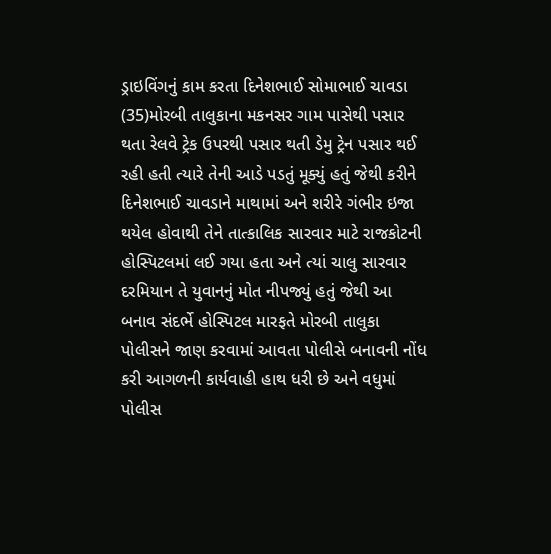ડ્રાઇવિંગનું કામ કરતા દિનેશભાઈ સોમાભાઈ ચાવડા (35)મોરબી તાલુકાના મકનસર ગામ પાસેથી પસાર થતા રેલવે ટ્રેક ઉપરથી પસાર થતી ડેમુ ટ્રેન પસાર થઈ રહી હતી ત્યારે તેની આડે પડતું મૂક્યું હતું જેથી કરીને દિનેશભાઈ ચાવડાને માથામાં અને શરીરે ગંભીર ઇજા થયેલ હોવાથી તેને તાત્કાલિક સારવાર માટે રાજકોટની હોસ્પિટલમાં લઈ ગયા હતા અને ત્યાં ચાલુ સારવાર દરમિયાન તે યુવાનનું મોત નીપજ્યું હતું જેથી આ બનાવ સંદર્ભે હોસ્પિટલ મારફતે મોરબી તાલુકા પોલીસને જાણ કરવામાં આવતા પોલીસે બનાવની નોંધ કરી આગળની કાર્યવાહી હાથ ધરી છે અને વધુમાં પોલીસ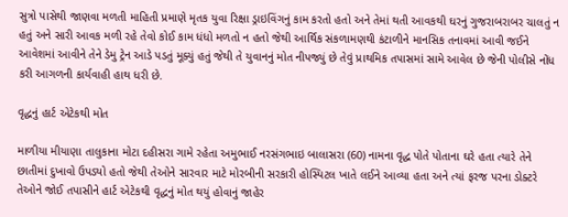સુત્રો પાસેથી જાણવા મળતી માહિતી પ્રમાણે મૃતક યુવા રિક્ષા ડ્રાઇવિંગનું કામ કરતો હતો અને તેમાં થતી આવકથી ઘરનું ગુજરાબરાબર ચાલતું ન હતું અને સારી આવક મળી રહે તેવો કોઈ કામ ધંધો મળતો ન હતો જેથી આર્થિક સંકળામણથી કંટાળીને માનસિક તનાવમાં આવી જઈને આવેશમાં આવીને તેને ડેમુ ટ્રેન આડે પડતું મૂક્યું હતું જેથી તે યુવાનનું મોત નીપજ્યું છે તેવું પ્રાથમિક તપાસમાં સામે આવેલ છે જેની પોલીસે નોંધ કરી આગળની કાર્યવાહી હાથ ધરી છે.

વૃદ્ધનું હાર્ટ એટેકથી મોત

માળીયા મીયાણા તાલુકાના મોટા દહીસરા ગામે રહેતા અમુભાઈ નરસંગભાઇ બાલાસરા (60) નામના વૃદ્ધ પોતે પોતાના ઘરે હતા ત્યારે તેને છાતીમાં દુખાવો ઉપડ્યો હતો જેથી તેઓને સારવાર માટે મોરબીની સરકારી હોસ્પિટલ ખાતે લઈને આવ્યા હતા અને ત્યાં ફરજ પરના ડોક્ટરે તેઓને જોઈ તપાસીને હાર્ટ એટેકથી વૃદ્ધનું મોત થયું હોવાનું જાહેર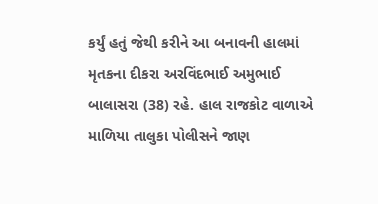કર્યું હતું જેથી કરીને આ બનાવની હાલમાં મૃતકના દીકરા અરવિંદભાઈ અમુભાઈ બાલાસરા (38) રહે. હાલ રાજકોટ વાળાએ માળિયા તાલુકા પોલીસને જાણ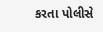કરતા પોલીસે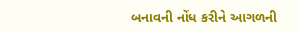બનાવની નોંધ કરીને આગળની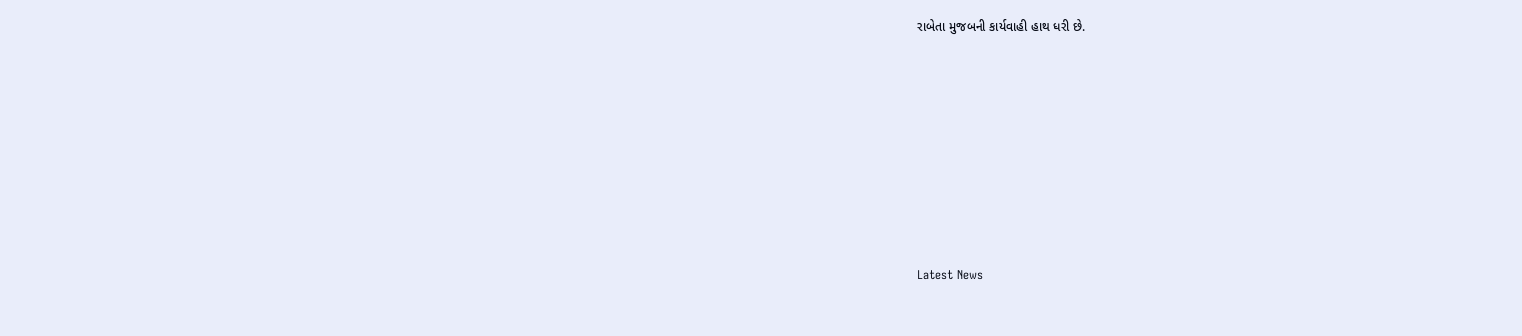રાબેતા મુજબની કાર્યવાહી હાથ ધરી છે.








Latest News